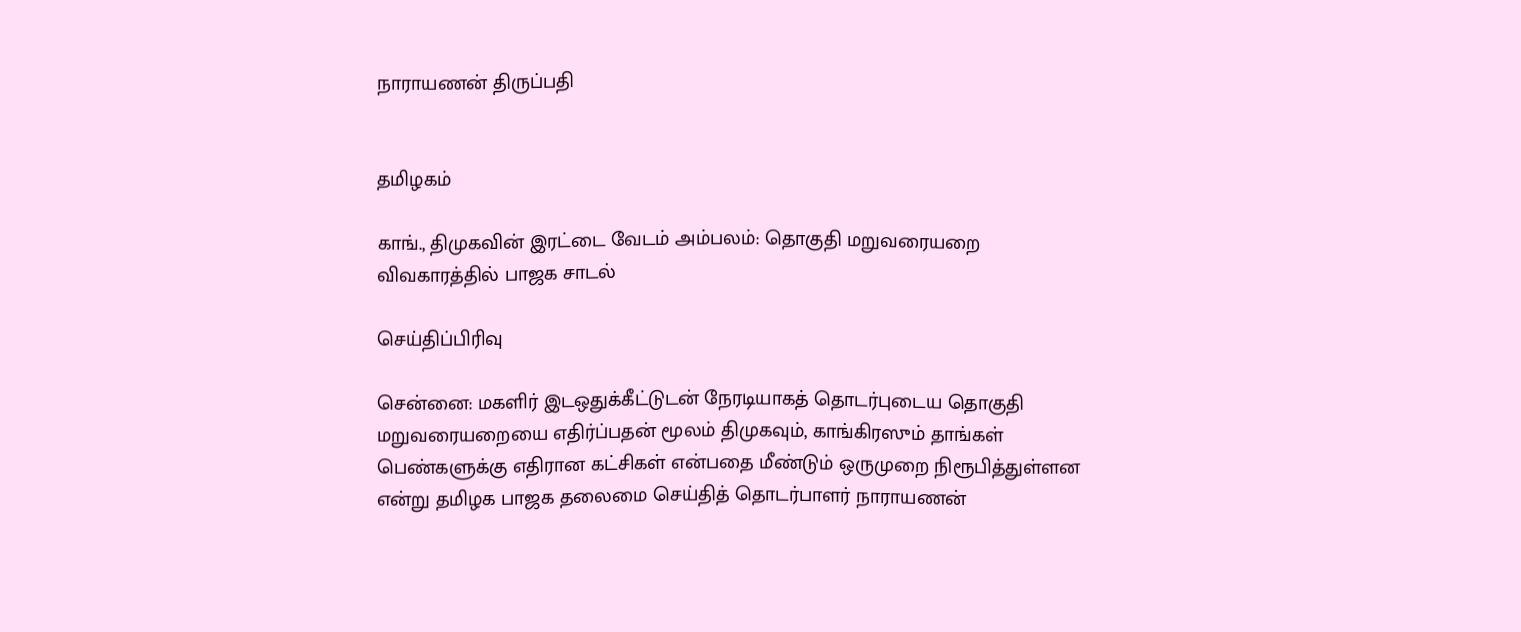நாராயணன் திருப்பதி


தமிழகம்

காங்., திமுகவின் இரட்டை வேடம் அம்பலம்: தொகுதி மறுவரையறை விவகாரத்தில் பாஜக சாடல்

செய்திப்பிரிவு

சென்னை: மகளிர் இடஒதுக்கீட்டுடன் நேரடியாகத் தொடர்புடைய தொகுதி மறுவரையறையை எதிர்ப்பதன் மூலம் திமுகவும், காங்கிரஸும் தாங்கள் பெண்களுக்கு எதிரான கட்சிகள் என்பதை மீண்டும் ஒருமுறை நிரூபித்துள்ளன என்று தமிழக பாஜக தலைமை செய்தித் தொடர்பாளர் நாராயணன்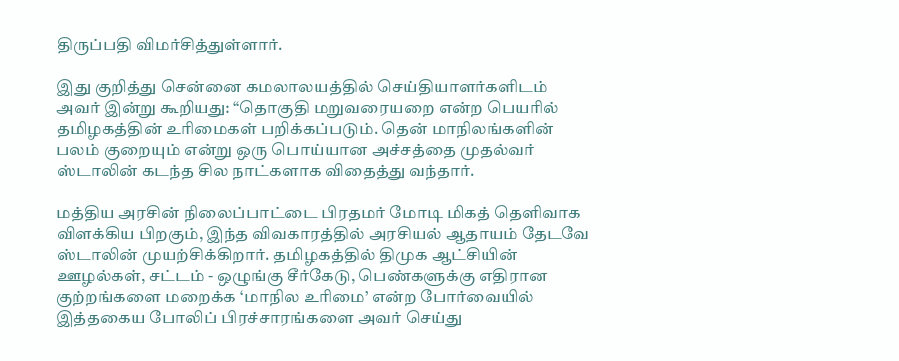திருப்பதி விமர்சித்துள்ளார்.

இது குறித்து சென்னை கமலாலயத்தில் செய்தியாளர்களிடம் அவர் இன்று கூறியது: “தொகுதி மறுவரையறை என்ற பெயரில் தமிழகத்தின் உரிமைகள் பறிக்கப்படும். தென் மாநிலங்களின் பலம் குறையும் என்று ஒரு பொய்யான அச்சத்தை முதல்வர் ஸ்டாலின் கடந்த சில நாட்களாக விதைத்து வந்தார்.

மத்திய அரசின் நிலைப்பாட்டை பிரதமர் மோடி மிகத் தெளிவாக விளக்கிய பிறகும், இந்த விவகாரத்தில் அரசியல் ஆதாயம் தேடவே ஸ்டாலின் முயற்சிக்கிறார். தமிழகத்தில் திமுக ஆட்சியின் ஊழல்கள், சட்டம் - ஒழுங்கு சீர்கேடு, பெண்களுக்கு எதிரான குற்றங்களை மறைக்க ‘மாநில உரிமை’ என்ற போர்வையில் இத்தகைய போலிப் பிரச்சாரங்களை அவர் செய்து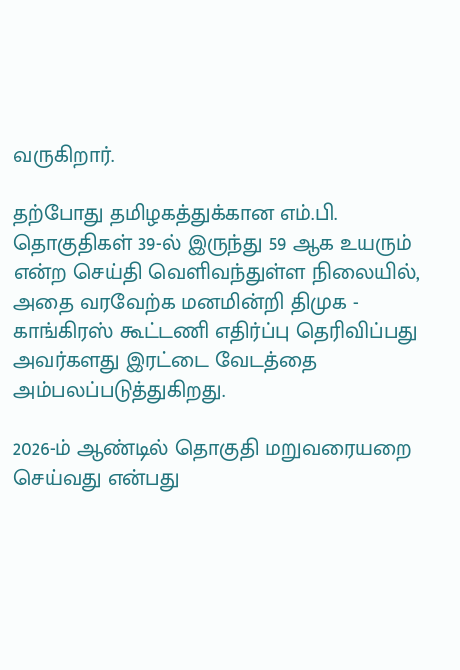வருகிறார்.

தற்போது தமிழகத்துக்கான எம்.பி. தொகுதிகள் 39-ல் இருந்து 59 ஆக உயரும் என்ற செய்தி வெளிவந்துள்ள நிலையில், அதை வரவேற்க மனமின்றி திமுக - காங்கிரஸ் கூட்டணி எதிர்ப்பு தெரிவிப்பது அவர்களது இரட்டை வேடத்தை அம்பலப்படுத்துகிறது.

2026-ம் ஆண்டில் தொகுதி மறுவரையறை செய்வது என்பது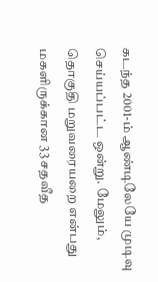கடந்த 2001-ம் ஆண்டிலேயே முடிவு செய்யப்பட்ட ஒன்று. மேலும், தொகுதி மறுவரையறை என்பது மகளிருக்கான 33 சதவீத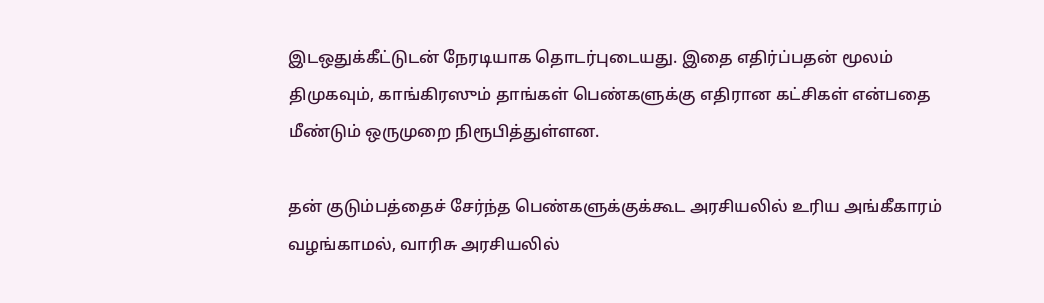இடஒதுக்கீட்டுடன் நேரடியாக தொடர்புடையது. இதை எதிர்ப்பதன் மூலம் திமுகவும், காங்கிரஸும் தாங்கள் பெண்களுக்கு எதிரான கட்சிகள் என்பதை மீண்டும் ஒருமுறை நிரூபித்துள்ளன.

தன் குடும்பத்தைச் சேர்ந்த பெண்களுக்குக்கூட அரசியலில் உரிய அங்கீகாரம் வழங்காமல், வாரிசு அரசியலில்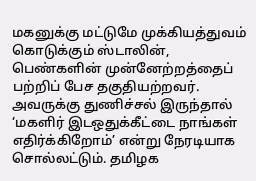மகனுக்கு மட்டுமே முக்கியத்துவம் கொடுக்கும் ஸ்டாலின், பெண்களின் முன்னேற்றத்தைப் பற்றிப் பேச தகுதியற்றவர். அவருக்கு துணிச்சல் இருந்தால் ‘மகளிர் இடஒதுக்கீட்டை நாங்கள் எதிர்க்கிறோம்’ என்று நேரடியாக சொல்லட்டும். தமிழக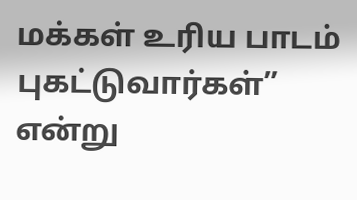மக்கள் உரிய பாடம் புகட்டுவார்கள்” என்று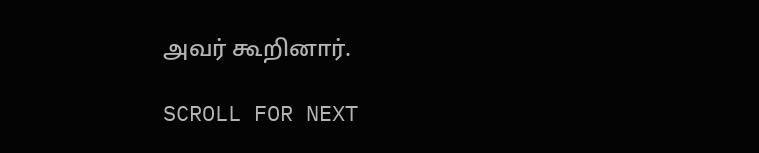அவர் கூறினார்.

SCROLL FOR NEXT